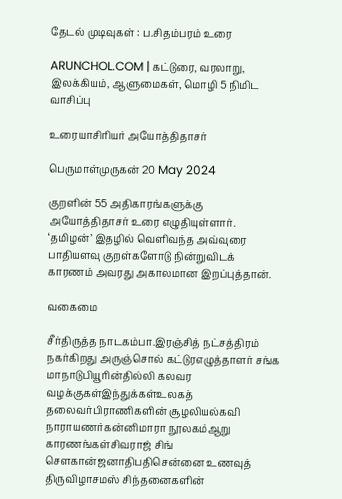தேடல் முடிவுகள் : ப.சிதம்பரம் உரை

ARUNCHOL.COM | கட்டுரை, வரலாறு, இலக்கியம், ஆளுமைகள், மொழி 5 நிமிட வாசிப்பு

உரையாசிரியர் அயோத்திதாசர்

பெருமாள்முருகன் 20 May 2024

குறளின் 55 அதிகாரங்களுக்கு அயோத்திதாசர் உரை எழுதியுள்ளார். ‘தமிழன்’ இதழில் வெளிவந்த அவ்வுரை பாதியளவு குறள்களோடு நின்றுவிடக் காரணம் அவரது அகாலமான இறப்புத்தான்.

வகைமை

சீர்திருத்த நாடகம்பா.இரஞ்சித் நட்சத்திரம் நகர்கிறது அருஞ்சொல் கட்டுரஎழுத்தாளர் சங்க மாநாடுபியூரின்தில்லி கலவர வழக்குகள்இந்துக்கள்உலகத் தலைவர்பிராணிகளின் சூழலியல்கவி நாராயணர்கன்னிமாரா நூலகம்ஆறு காரணங்கள்சிவராஜ் சிங் சௌகான்ஜனாதிபதிசென்னை உணவுத் திருவிழாசமஸ் சிந்தனைகளின்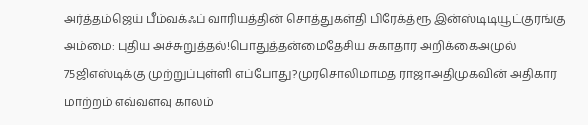அர்த்தம்ஜெய் பீம்வக்ஃப் வாரியத்தின் சொத்துகள்தி பிரேக்த்ரூ இன்ஸ்டிடியூட்குரங்கு அம்மை: புதிய அச்சுறுத்தல்!பொதுத்தன்மைதேசிய சுகாதார அறிக்கைஅமுல் 75ஜிஎஸ்டிக்கு முற்றுப்புள்ளி எப்போது?முரசொலிமாமத ராஜாஅதிமுகவின் அதிகார மாற்றம் எவ்வளவு காலம்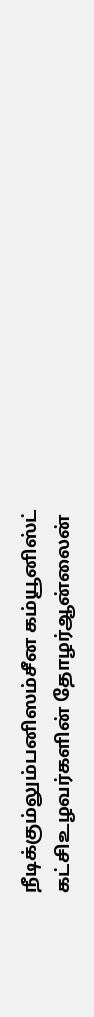நீடிக்கும்லும்பனிஸம்சீன கம்யூனிஸ்ட் கட்சிஉழவர்களின் தோழர்ஆன்லைன்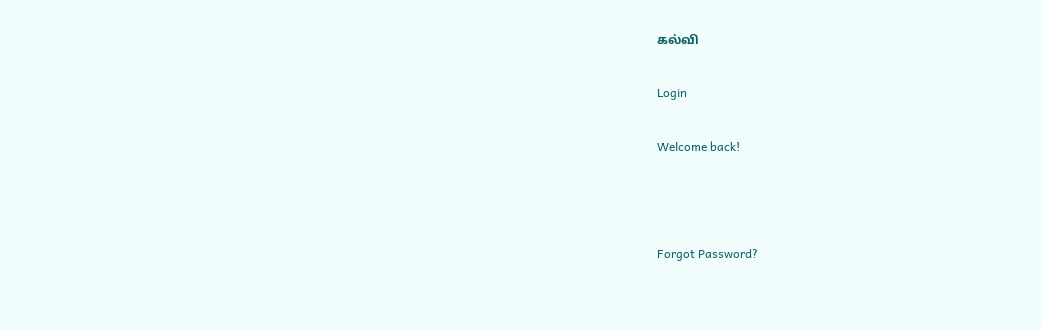கல்வி

Login

Welcome back!



Forgot Password?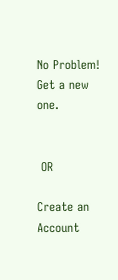No Problem! Get a new one.


 OR

Create an Account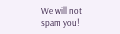We will not spam you!